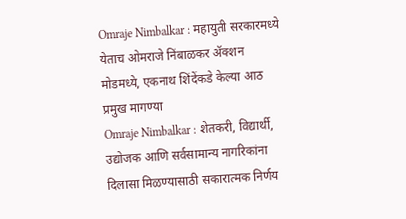Omraje Nimbalkar : महायुती सरकारमध्ये येताच ओमराजे निंबाळकर ॲक्शन मोडमध्ये, एकनाथ शिंदेंकडे केल्या आठ प्रमुख मागण्या
Omraje Nimbalkar : शेतकरी, विद्यार्थी, उद्योजक आणि सर्वसामान्य नागरिकांना दिलासा मिळण्यासाठी सकारात्मक निर्णय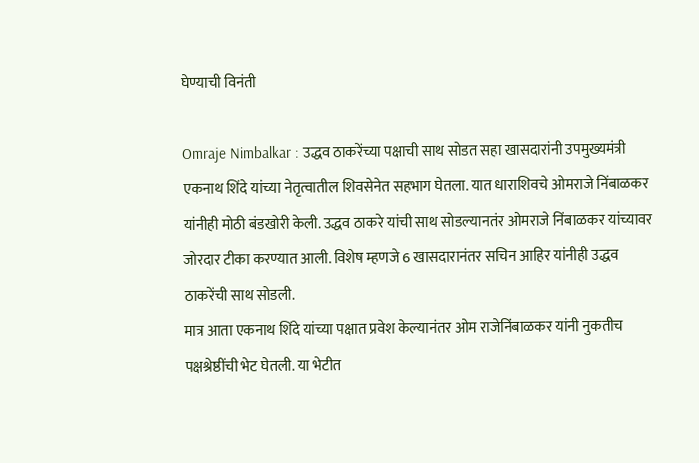घेण्याची विनंती

Omraje Nimbalkar : उद्धव ठाकरेंच्या पक्षाची साथ सोडत सहा खासदारांनी उपमुख्यमंत्री एकनाथ शिंदे यांच्या नेतृत्वातील शिवसेनेत सहभाग घेतला. यात धाराशिवचे ओमराजे निंबाळकर यांनीही मोठी बंडखोरी केली. उद्धव ठाकरे यांची साथ सोडल्यानतंर ओमराजे निंबाळकर यांच्यावर जोरदार टीका करण्यात आली. विशेष म्हणजे 6 खासदारानंतर सचिन आहिर यांनीही उद्धव ठाकरेंची साथ सोडली.
मात्र आता एकनाथ शिंदे यांच्या पक्षात प्रवेश केल्यानंतर ओम राजेनिंबाळकर यांनी नुकतीच पक्षश्रेष्ठींची भेट घेतली. या भेटीत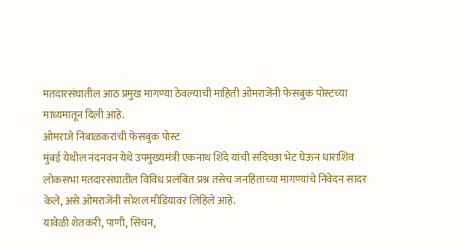मतदारसंघातील आठ प्रमुख मागण्या ठेवल्याची माहिती ओमराजेंनी फेसबुक पोस्टच्या माध्यमातून दिली आहे.
ओमराजे निंबाळकरांची फेसबुक पोस्ट
मुंबई येथील नंदनवन येथे उपमुख्यमंत्री एकनाथ शिंदे यांची सदिच्छा भेट घेऊन धाराशिव लोकसभा मतदारसंघातील विविध प्रलंबित प्रश्न तसेच जनहिताच्या मागण्यांचे निवेदन सादर केले, असे ओमराजेंनी सोशल मीडियावर लिहिले आहे.
यावेळी शेतकरी, पाणी, सिंचन,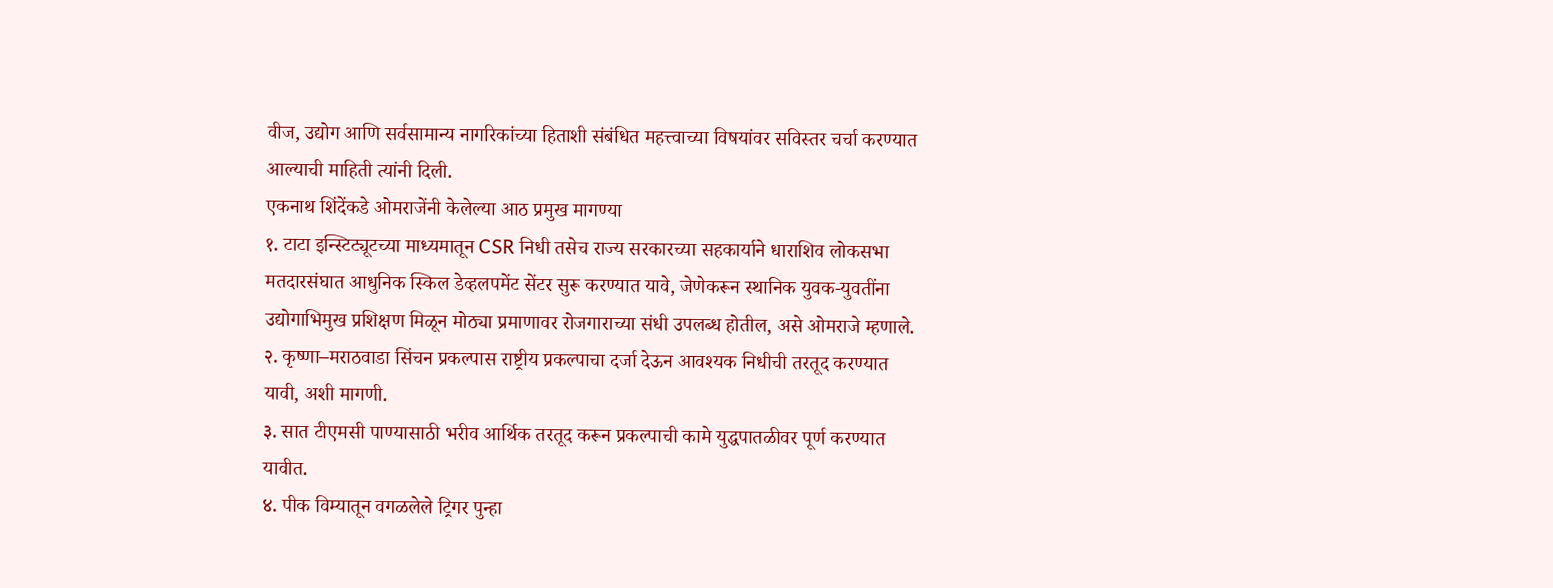वीज, उद्योग आणि सर्वसामान्य नागरिकांच्या हिताशी संबंधित महत्त्वाच्या विषयांवर सविस्तर चर्चा करण्यात आल्याची माहिती त्यांनी दिली.
एकनाथ शिंदेंकडे ओमराजेंनी केलेल्या आठ प्रमुख मागण्या
१. टाटा इन्स्टिट्यूटच्या माध्यमातून CSR निधी तसेच राज्य सरकारच्या सहकार्याने धाराशिव लोकसभा मतदारसंघात आधुनिक स्किल डेव्हलपमेंट सेंटर सुरू करण्यात यावे, जेणेकरून स्थानिक युवक-युवतींना उद्योगाभिमुख प्रशिक्षण मिळून मोठ्या प्रमाणावर रोजगाराच्या संधी उपलब्ध होतील, असे ओमराजे म्हणाले.
२. कृष्णा–मराठवाडा सिंचन प्रकल्पास राष्ट्रीय प्रकल्पाचा दर्जा देऊन आवश्यक निधीची तरतूद करण्यात यावी, अशी मागणी.
३. सात टीएमसी पाण्यासाठी भरीव आर्थिक तरतूद करून प्रकल्पाची कामे युद्धपातळीवर पूर्ण करण्यात यावीत.
४. पीक विम्यातून वगळलेले ट्रिगर पुन्हा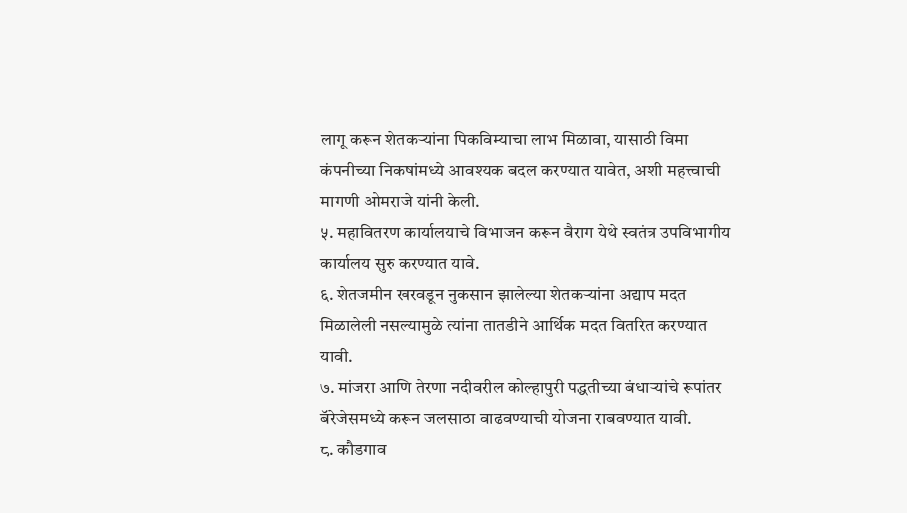लागू करून शेतकऱ्यांना पिकविम्याचा लाभ मिळावा, यासाठी विमा कंपनीच्या निकषांमध्ये आवश्यक बदल करण्यात यावेत, अशी महत्त्वाची मागणी ओमराजे यांनी केली.
५. महावितरण कार्यालयाचे विभाजन करून वैराग येथे स्वतंत्र उपविभागीय कार्यालय सुरु करण्यात यावे.
६. शेतजमीन खरवडून नुकसान झालेल्या शेतकऱ्यांना अद्याप मदत मिळालेली नसल्यामुळे त्यांना तातडीने आर्थिक मदत वितरित करण्यात यावी.
७. मांजरा आणि तेरणा नदीवरील कोल्हापुरी पद्धतीच्या बंधाऱ्यांचे रूपांतर बॅरेजेसमध्ये करून जलसाठा वाढवण्याची योजना राबवण्यात यावी.
८. कौडगाव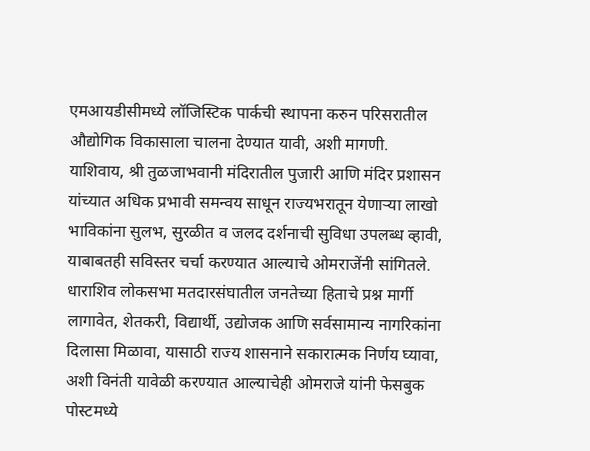एमआयडीसीमध्ये लॉजिस्टिक पार्कची स्थापना करुन परिसरातील औद्योगिक विकासाला चालना देण्यात यावी, अशी मागणी.
याशिवाय, श्री तुळजाभवानी मंदिरातील पुजारी आणि मंदिर प्रशासन यांच्यात अधिक प्रभावी समन्वय साधून राज्यभरातून येणाऱ्या लाखो भाविकांना सुलभ, सुरळीत व जलद दर्शनाची सुविधा उपलब्ध व्हावी, याबाबतही सविस्तर चर्चा करण्यात आल्याचे ओमराजेंनी सांगितले.
धाराशिव लोकसभा मतदारसंघातील जनतेच्या हिताचे प्रश्न मार्गी लागावेत, शेतकरी, विद्यार्थी, उद्योजक आणि सर्वसामान्य नागरिकांना दिलासा मिळावा, यासाठी राज्य शासनाने सकारात्मक निर्णय घ्यावा, अशी विनंती यावेळी करण्यात आल्याचेही ओमराजे यांनी फेसबुक पोस्टमध्ये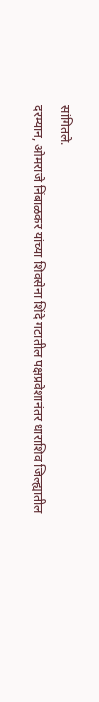सांगितले.
दरम्यान, ओमराजे निंबाळकर यांच्या शिवसेना शिंदे गटातील पक्षप्रवेशानंतर धाराशिव जिल्ह्यातील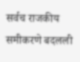सर्वच राजकीय समीकरणे बदलली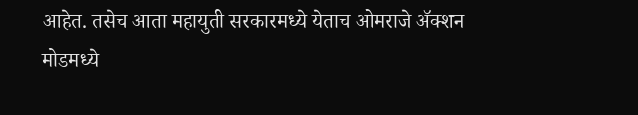आहेत. तसेच आता महायुती सरकारमध्ये येताच ओमराजे ॲक्शन मोडमध्ये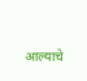आल्याचे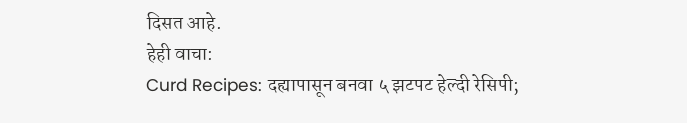दिसत आहे.
हेही वाचा:
Curd Recipes: दह्यापासून बनवा ५ झटपट हेल्दी रेसिपी;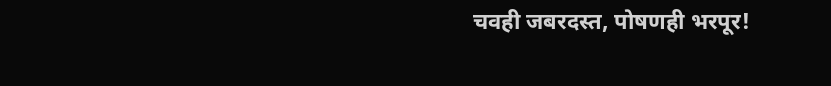चवही जबरदस्त, पोषणही भरपूर!